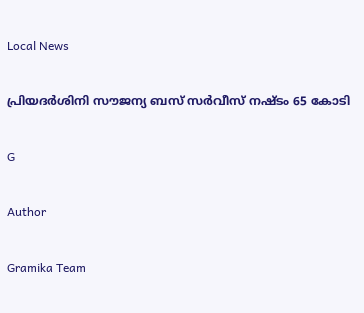Local News

പ്രിയദര്‍ശിനി സൗജന്യ ബസ് സര്‍വീസ് നഷ്ടം 65 കോടി

G

Author

Gramika Team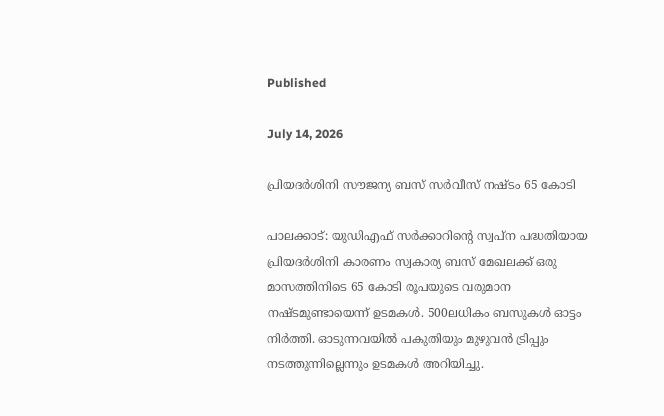Published

July 14, 2026

പ്രിയദര്‍ശിനി സൗജന്യ ബസ് സര്‍വീസ് നഷ്ടം 65 കോടി

പാലക്കാട്: യുഡിഎഫ് സര്‍ക്കാറിന്‍റെ സ്വപ്ന പദ്ധതിയായ പ്രിയദർശിനി കാരണം സ്വകാര്യ ബസ് മേഖലക്ക് ഒരു മാസത്തിനിടെ 65 കോടി രൂപയുടെ വരുമാന നഷ്‌ടമുണ്ടായെന്ന് ഉടമകൾ. 500ലധികം ബസുകൾ ഓട്ടം നിർത്തി. ഓടുന്നവയിൽ പകുതിയും മുഴുവൻ ട്രിപ്പും നടത്തുന്നില്ലെന്നും ഉടമകൾ അറിയിച്ചു.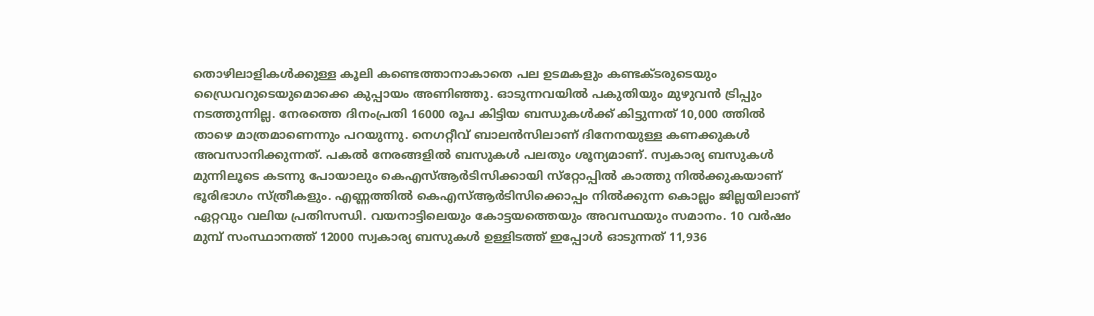തൊഴിലാളികൾക്കുള്ള കൂലി കണ്ടെത്താനാകാതെ പല ഉടമകളും കണ്ടക്ടരുടെയും ഡ്രൈവറുടെയുമൊക്കെ കുപ്പായം അണിഞ്ഞു. ഓടുന്നവയിൽ പകുതിയും മുഴുവൻ ട്രിപ്പും നടത്തുന്നില്ല. നേരത്തെ ദിനംപ്രതി 16000 രൂപ കിട്ടിയ ബന്ധുകൾക്ക് കിട്ടുന്നത് 10,000 ത്തിൽ താഴെ മാത്രമാണെന്നും പറയുന്നു. നെഗറ്റീവ് ബാലൻസിലാണ് ദിനേനയുള്ള കണക്കുകൾ അവസാനിക്കുന്നത്. പകൽ നേരങ്ങളിൽ ബസുകൾ പലതും ശൂന്യമാണ്. സ്വകാര്യ ബസുകൾ മുന്നിലൂടെ കടന്നു പോയാലും കെഎസ്ആർടിസിക്കായി സ്‌റ്റോപ്പിൽ കാത്തു നിൽക്കുകയാണ് ഭൂരിഭാഗം സ്ത്രീകളും. എണ്ണത്തിൽ കെഎസ്ആർടിസിക്കൊപ്പം നിൽക്കുന്ന കൊല്ലം ജില്ലയിലാണ് ഏറ്റവും വലിയ പ്രതിസന്ധി. വയനാട്ടിലെയും കോട്ടയത്തെയും അവസ്ഥയും സമാനം. 10 വർഷം മുമ്പ് സംസ്ഥാനത്ത് 12000 സ്വകാര്യ ബസുകൾ ഉള്ളിടത്ത് ഇപ്പോൾ ഓടുന്നത് 11,936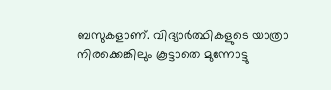ബസുകളാണ്. വിദ്യാർത്ഥികളുടെ യാത്രാ നിരക്കെങ്കിലും കൂട്ടാതെ മുന്നോട്ടു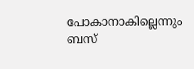പോകാനാകില്ലെന്നും ബസ്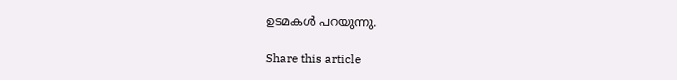ഉടമകൾ പറയുന്നു.

Share this article